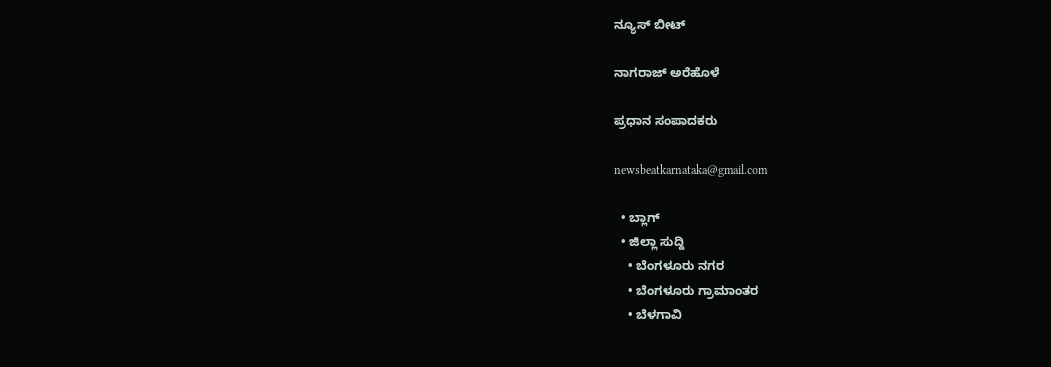ನ್ಯೂಸ್ ಬೀಟ್

ನಾಗರಾಜ್ ಅರೆಹೊಳೆ

ಪ್ರಧಾನ ಸಂಪಾದಕರು

newsbeatkarnataka@gmail.com

  • ಬ್ಲಾಗ್
  • ಜಿಲ್ಲಾ ಸುದ್ದಿ
    • ಬೆಂಗಳೂರು ನಗರ
    • ಬೆಂಗಳೂರು ಗ್ರಾಮಾಂತರ
    • ಬೆಳಗಾವಿ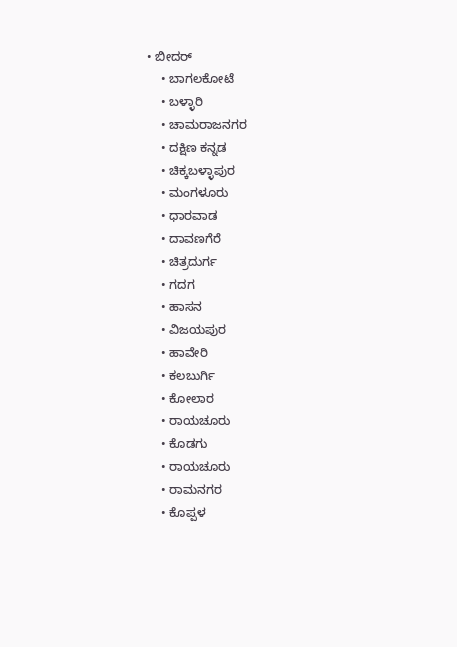• ಬೀದರ್
    • ಬಾಗಲಕೋಟೆ
    • ಬಳ್ಳಾರಿ
    • ಚಾಮರಾಜನಗರ
    • ದಕ್ಷಿಣ ಕನ್ನಡ
    • ಚಿಕ್ಕಬಳ್ಳಾಪುರ
    • ಮಂಗಳೂರು
    • ಧಾರವಾಡ
    • ದಾವಣಗೆರೆ
    • ಚಿತ್ರದುರ್ಗ
    • ಗದಗ
    • ಹಾಸನ
    • ವಿಜಯಪುರ
    • ಹಾವೇರಿ
    • ಕಲಬುರ್ಗಿ
    • ಕೋಲಾರ
    • ರಾಯಚೂರು
    • ಕೊಡಗು
    • ರಾಯಚೂರು
    • ರಾಮನಗರ
    • ಕೊಪ್ಪಳ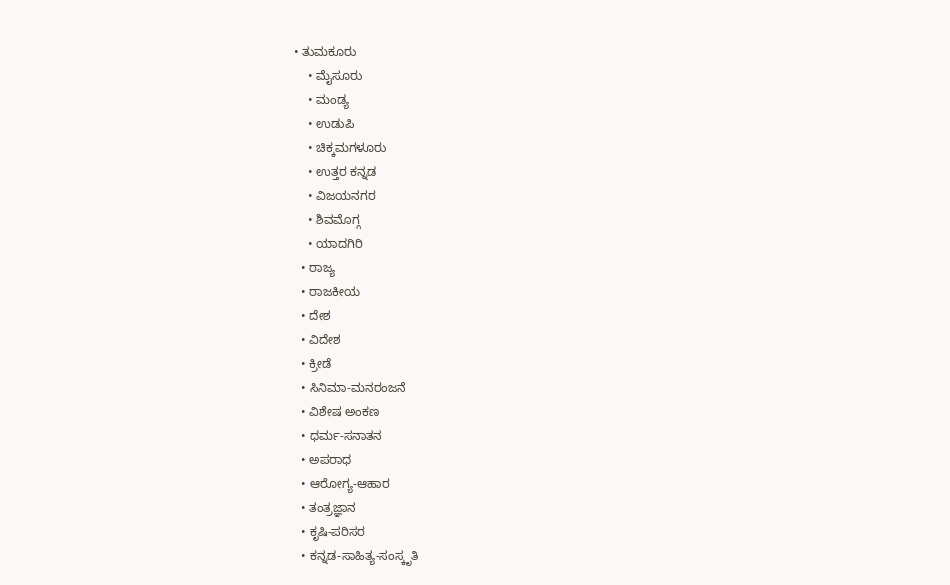• ತುಮಕೂರು
    • ಮೈಸೂರು
    • ಮಂಡ್ಯ
    • ಉಡುಪಿ
    • ಚಿಕ್ಕಮಗಳೂರು
    • ಉತ್ತರ ಕನ್ನಡ
    • ವಿಜಯನಗರ
    • ಶಿವಮೊಗ್ಗ
    • ಯಾದಗಿರಿ
  • ರಾಜ್ಯ
  • ರಾಜಕೀಯ
  • ದೇಶ
  • ವಿದೇಶ
  • ಕ್ರೀಡೆ
  • ಸಿನಿಮಾ-ಮನರಂಜನೆ
  • ವಿಶೇಷ ಅಂಕಣ
  • ಧರ್ಮ-ಸನಾತನ
  • ಅಪರಾಧ
  • ಆರೋಗ್ಯ-ಆಹಾರ
  • ತಂತ್ರಜ್ಞಾನ
  • ಕೃಷಿ-ಪರಿಸರ
  • ಕನ್ನಡ-ಸಾಹಿತ್ಯ-ಸಂಸ್ಕೃತಿ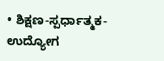• ಶಿಕ್ಷಣ-ಸ್ಪರ್ಧಾತ್ಮಕ-ಉದ್ಯೋಗ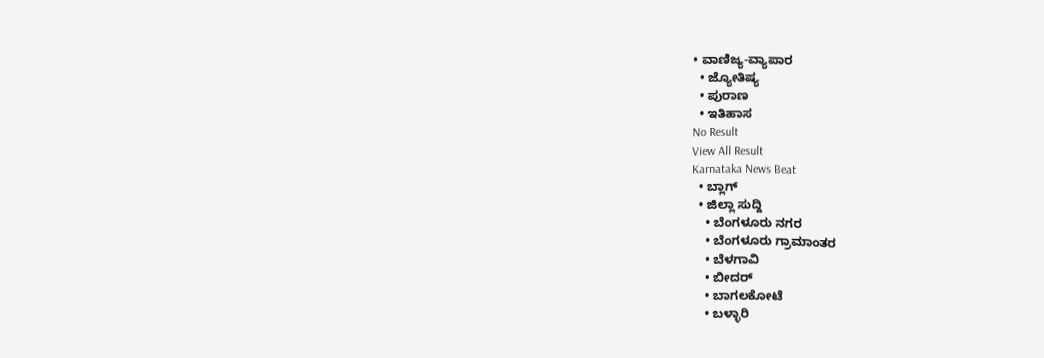• ವಾಣಿಜ್ಯ-ವ್ಯಾಪಾರ
  • ಜ್ಯೋತಿಷ್ಯ
  • ಪುರಾಣ
  • ಇತಿಹಾಸ
No Result
View All Result
Karnataka News Beat
  • ಬ್ಲಾಗ್
  • ಜಿಲ್ಲಾ ಸುದ್ದಿ
    • ಬೆಂಗಳೂರು ನಗರ
    • ಬೆಂಗಳೂರು ಗ್ರಾಮಾಂತರ
    • ಬೆಳಗಾವಿ
    • ಬೀದರ್
    • ಬಾಗಲಕೋಟೆ
    • ಬಳ್ಳಾರಿ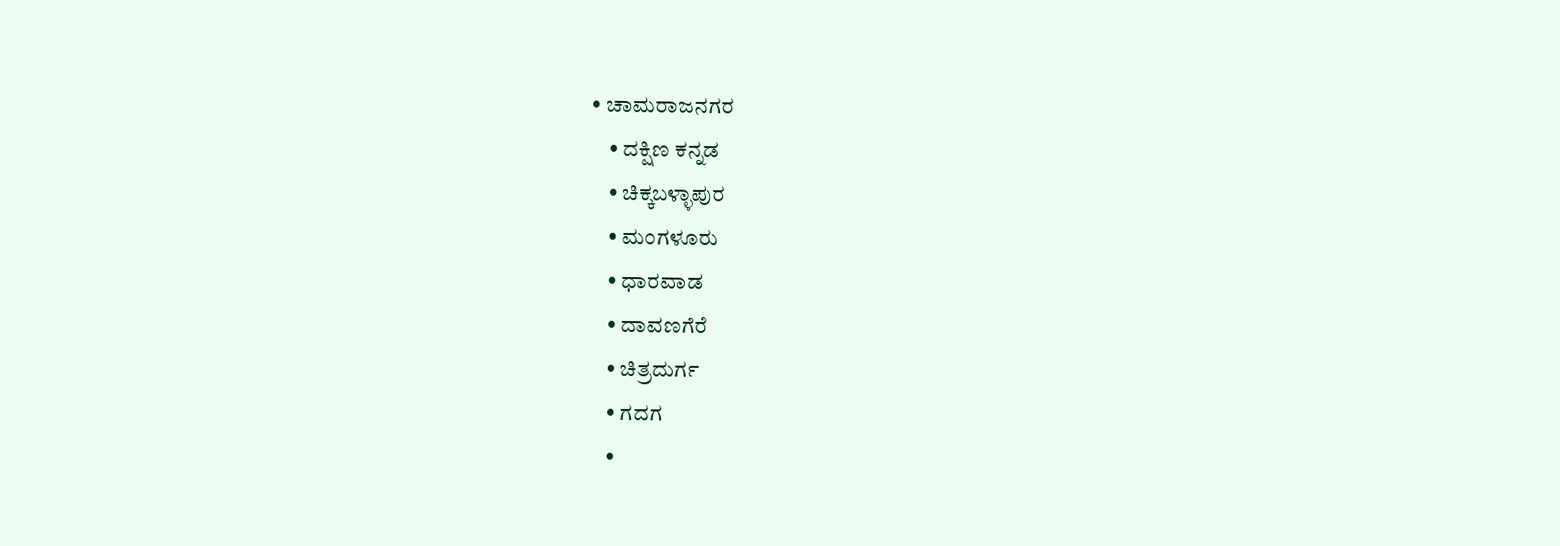• ಚಾಮರಾಜನಗರ
    • ದಕ್ಷಿಣ ಕನ್ನಡ
    • ಚಿಕ್ಕಬಳ್ಳಾಪುರ
    • ಮಂಗಳೂರು
    • ಧಾರವಾಡ
    • ದಾವಣಗೆರೆ
    • ಚಿತ್ರದುರ್ಗ
    • ಗದಗ
    •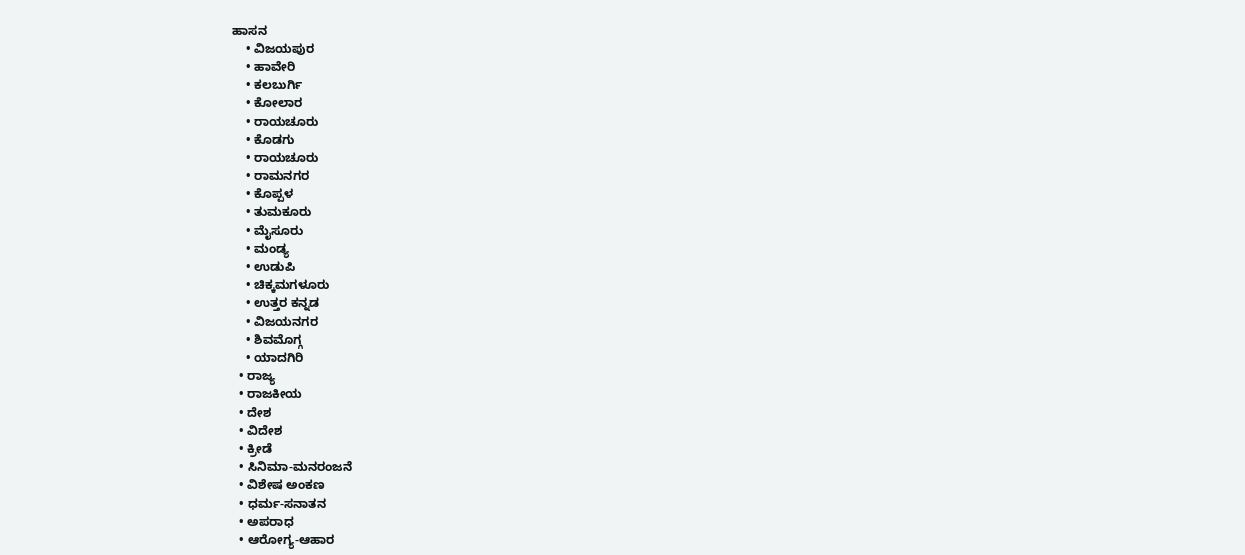ಹಾಸನ
    • ವಿಜಯಪುರ
    • ಹಾವೇರಿ
    • ಕಲಬುರ್ಗಿ
    • ಕೋಲಾರ
    • ರಾಯಚೂರು
    • ಕೊಡಗು
    • ರಾಯಚೂರು
    • ರಾಮನಗರ
    • ಕೊಪ್ಪಳ
    • ತುಮಕೂರು
    • ಮೈಸೂರು
    • ಮಂಡ್ಯ
    • ಉಡುಪಿ
    • ಚಿಕ್ಕಮಗಳೂರು
    • ಉತ್ತರ ಕನ್ನಡ
    • ವಿಜಯನಗರ
    • ಶಿವಮೊಗ್ಗ
    • ಯಾದಗಿರಿ
  • ರಾಜ್ಯ
  • ರಾಜಕೀಯ
  • ದೇಶ
  • ವಿದೇಶ
  • ಕ್ರೀಡೆ
  • ಸಿನಿಮಾ-ಮನರಂಜನೆ
  • ವಿಶೇಷ ಅಂಕಣ
  • ಧರ್ಮ-ಸನಾತನ
  • ಅಪರಾಧ
  • ಆರೋಗ್ಯ-ಆಹಾರ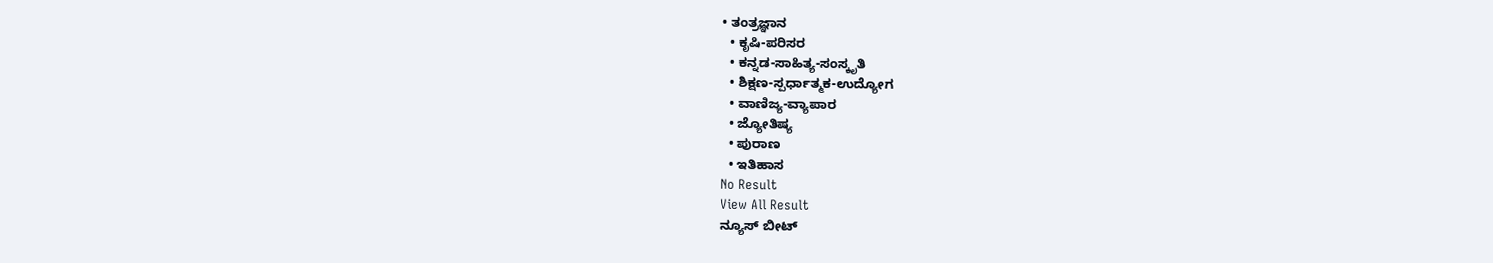• ತಂತ್ರಜ್ಞಾನ
  • ಕೃಷಿ-ಪರಿಸರ
  • ಕನ್ನಡ-ಸಾಹಿತ್ಯ-ಸಂಸ್ಕೃತಿ
  • ಶಿಕ್ಷಣ-ಸ್ಪರ್ಧಾತ್ಮಕ-ಉದ್ಯೋಗ
  • ವಾಣಿಜ್ಯ-ವ್ಯಾಪಾರ
  • ಜ್ಯೋತಿಷ್ಯ
  • ಪುರಾಣ
  • ಇತಿಹಾಸ
No Result
View All Result
ನ್ಯೂಸ್ ಬೀಟ್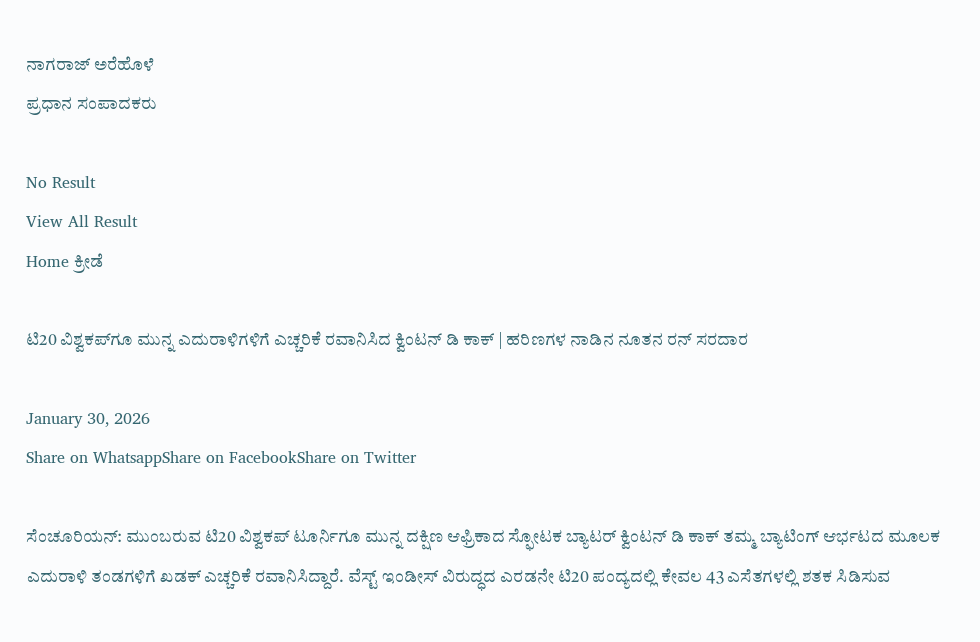ನಾಗರಾಜ್ ಅರೆಹೊಳೆ
ಪ್ರಧಾನ ಸಂಪಾದಕರು

No Result
View All Result
Home ಕ್ರೀಡೆ

ಟಿ20 ವಿಶ್ವಕಪ್‌ಗೂ ಮುನ್ನ ಎದುರಾಳಿಗಳಿಗೆ ಎಚ್ಚರಿಕೆ ರವಾನಿಸಿದ ಕ್ವಿಂಟನ್ ಡಿ ಕಾಕ್ | ಹರಿಣಗಳ ನಾಡಿನ ನೂತನ ರನ್ ಸರದಾರ

January 30, 2026
Share on WhatsappShare on FacebookShare on Twitter

ಸೆಂಚೂರಿಯನ್: ಮುಂಬರುವ ಟಿ20 ವಿಶ್ವಕಪ್‌ ಟೂರ್ನಿಗೂ ಮುನ್ನ ದಕ್ಷಿಣ ಆಫ್ರಿಕಾದ ಸ್ಫೋಟಕ ಬ್ಯಾಟರ್ ಕ್ವಿಂಟನ್ ಡಿ ಕಾಕ್ ತಮ್ಮ ಬ್ಯಾಟಿಂಗ್ ಆರ್ಭಟದ ಮೂಲಕ ಎದುರಾಳಿ ತಂಡಗಳಿಗೆ ಖಡಕ್ ಎಚ್ಚರಿಕೆ ರವಾನಿಸಿದ್ದಾರೆ. ವೆಸ್ಟ್ ಇಂಡೀಸ್ ವಿರುದ್ಧದ ಎರಡನೇ ಟಿ20 ಪಂದ್ಯದಲ್ಲಿ ಕೇವಲ 43 ಎಸೆತಗಳಲ್ಲಿ ಶತಕ ಸಿಡಿಸುವ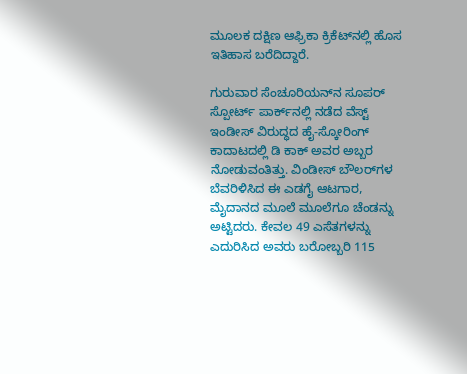ಮೂಲಕ ದಕ್ಷಿಣ ಆಫ್ರಿಕಾ ಕ್ರಿಕೆಟ್‌ನಲ್ಲಿ ಹೊಸ ಇತಿಹಾಸ ಬರೆದಿದ್ದಾರೆ.

ಗುರುವಾರ ಸೆಂಚೂರಿಯನ್‌ನ ಸೂಪರ್ ಸ್ಪೋರ್ಟ್ ಪಾರ್ಕ್‌ನಲ್ಲಿ ನಡೆದ ವೆಸ್ಟ್ ಇಂಡೀಸ್ ವಿರುದ್ಧದ ಹೈ-ಸ್ಕೋರಿಂಗ್ ಕಾದಾಟದಲ್ಲಿ ಡಿ ಕಾಕ್ ಅವರ ಅಬ್ಬರ ನೋಡುವಂತಿತ್ತು. ವಿಂಡೀಸ್ ಬೌಲರ್‌ಗಳ ಬೆವರಿಳಿಸಿದ ಈ ಎಡಗೈ ಆಟಗಾರ, ಮೈದಾನದ ಮೂಲೆ ಮೂಲೆಗೂ ಚೆಂಡನ್ನು ಅಟ್ಟಿದರು. ಕೇವಲ 49 ಎಸೆತಗಳನ್ನು ಎದುರಿಸಿದ ಅವರು ಬರೋಬ್ಬರಿ 115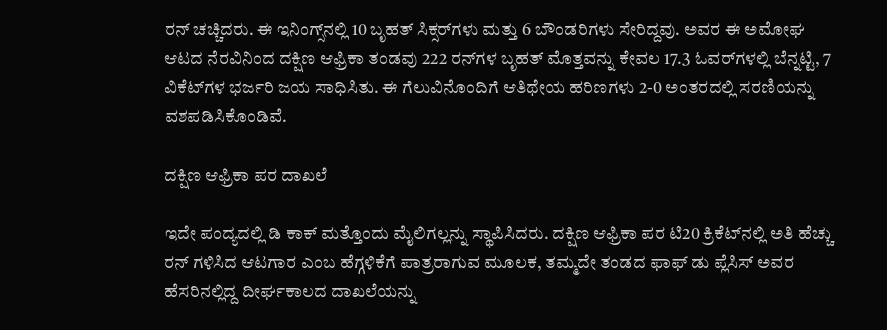ರನ್ ಚಚ್ಚಿದರು. ಈ ಇನಿಂಗ್ಸ್‌ನಲ್ಲಿ 10 ಬೃಹತ್ ಸಿಕ್ಸರ್‌ಗಳು ಮತ್ತು 6 ಬೌಂಡರಿಗಳು ಸೇರಿದ್ದವು. ಅವರ ಈ ಅಮೋಘ ಆಟದ ನೆರವಿನಿಂದ ದಕ್ಷಿಣ ಆಫ್ರಿಕಾ ತಂಡವು 222 ರನ್‌ಗಳ ಬೃಹತ್ ಮೊತ್ತವನ್ನು ಕೇವಲ 17.3 ಓವರ್‌ಗಳಲ್ಲಿ ಬೆನ್ನಟ್ಟಿ, 7 ವಿಕೆಟ್‌ಗಳ ಭರ್ಜರಿ ಜಯ ಸಾಧಿಸಿತು. ಈ ಗೆಲುವಿನೊಂದಿಗೆ ಆತಿಥೇಯ ಹರಿಣಗಳು 2-0 ಅಂತರದಲ್ಲಿ ಸರಣಿಯನ್ನು ವಶಪಡಿಸಿಕೊಂಡಿವೆ.

ದಕ್ಷಿಣ ಆಫ್ರಿಕಾ ಪರ ದಾಖಲೆ

ಇದೇ ಪಂದ್ಯದಲ್ಲಿ ಡಿ ಕಾಕ್ ಮತ್ತೊಂದು ಮೈಲಿಗಲ್ಲನ್ನು ಸ್ಥಾಪಿಸಿದರು. ದಕ್ಷಿಣ ಆಫ್ರಿಕಾ ಪರ ಟಿ20 ಕ್ರಿಕೆಟ್‌ನಲ್ಲಿ ಅತಿ ಹೆಚ್ಚು ರನ್ ಗಳಿಸಿದ ಆಟಗಾರ ಎಂಬ ಹೆಗ್ಗಳಿಕೆಗೆ ಪಾತ್ರರಾಗುವ ಮೂಲಕ, ತಮ್ಮದೇ ತಂಡದ ಫಾಫ್ ಡು ಪ್ಲೆಸಿಸ್ ಅವರ ಹೆಸರಿನಲ್ಲಿದ್ದ ದೀರ್ಘಕಾಲದ ದಾಖಲೆಯನ್ನು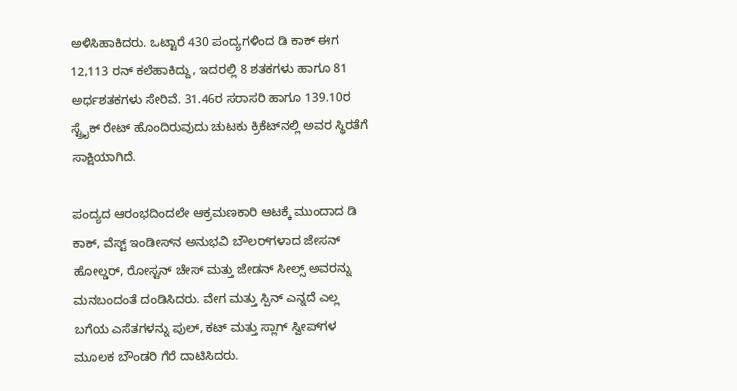ಅಳಿಸಿಹಾಕಿದರು. ಒಟ್ಟಾರೆ 430 ಪಂದ್ಯಗಳಿಂದ ಡಿ ಕಾಕ್ ಈಗ 12,113 ರನ್ ಕಲೆಹಾಕಿದ್ದು, ಇದರಲ್ಲಿ 8 ಶತಕಗಳು ಹಾಗೂ 81 ಅರ್ಧಶತಕಗಳು ಸೇರಿವೆ. 31.46ರ ಸರಾಸರಿ ಹಾಗೂ 139.10ರ ಸ್ಟ್ರೈಕ್ ರೇಟ್ ಹೊಂದಿರುವುದು ಚುಟಕು ಕ್ರಿಕೆಟ್‌ನಲ್ಲಿ ಅವರ ಸ್ಥಿರತೆಗೆ ಸಾಕ್ಷಿಯಾಗಿದೆ.

ಪಂದ್ಯದ ಆರಂಭದಿಂದಲೇ ಆಕ್ರಮಣಕಾರಿ ಆಟಕ್ಕೆ ಮುಂದಾದ ಡಿ ಕಾಕ್, ವೆಸ್ಟ್ ಇಂಡೀಸ್‌ನ ಅನುಭವಿ ಬೌಲರ್‌ಗಳಾದ ಜೇಸನ್ ಹೋಲ್ಡರ್, ರೋಸ್ಟನ್ ಚೇಸ್ ಮತ್ತು ಜೇಡನ್ ಸೀಲ್ಸ್ ಅವರನ್ನು ಮನಬಂದಂತೆ ದಂಡಿಸಿದರು. ವೇಗ ಮತ್ತು ಸ್ಪಿನ್ ಎನ್ನದೆ ಎಲ್ಲ ಬಗೆಯ ಎಸೆತಗಳನ್ನು ಪುಲ್, ಕಟ್ ಮತ್ತು ಸ್ಲಾಗ್ ಸ್ವೀಪ್‌ಗಳ ಮೂಲಕ ಬೌಂಡರಿ ಗೆರೆ ದಾಟಿಸಿದರು.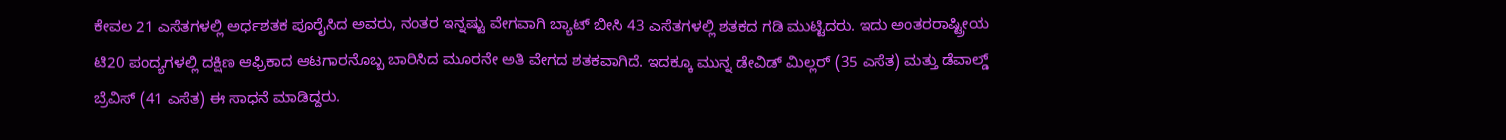ಕೇವಲ 21 ಎಸೆತಗಳಲ್ಲಿ ಅರ್ಧಶತಕ ಪೂರೈಸಿದ ಅವರು, ನಂತರ ಇನ್ನಷ್ಟು ವೇಗವಾಗಿ ಬ್ಯಾಟ್ ಬೀಸಿ 43 ಎಸೆತಗಳಲ್ಲಿ ಶತಕದ ಗಡಿ ಮುಟ್ಟಿದರು. ಇದು ಅಂತರರಾಷ್ಟ್ರೀಯ ಟಿ20 ಪಂದ್ಯಗಳಲ್ಲಿ ದಕ್ಷಿಣ ಆಫ್ರಿಕಾದ ಆಟಗಾರನೊಬ್ಬ ಬಾರಿಸಿದ ಮೂರನೇ ಅತಿ ವೇಗದ ಶತಕವಾಗಿದೆ. ಇದಕ್ಕೂ ಮುನ್ನ ಡೇವಿಡ್ ಮಿಲ್ಲರ್ (35 ಎಸೆತ) ಮತ್ತು ಡೆವಾಲ್ಡ್ ಬ್ರೆವಿಸ್ (41 ಎಸೆತ) ಈ ಸಾಧನೆ ಮಾಡಿದ್ದರು.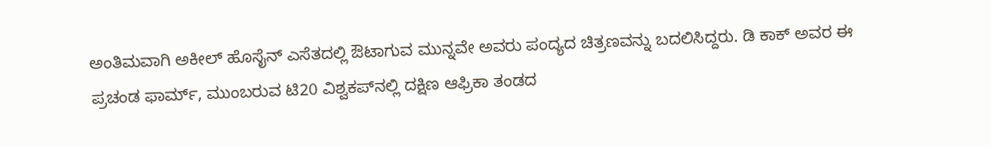ಅಂತಿಮವಾಗಿ ಅಕೀಲ್ ಹೊಸೈನ್ ಎಸೆತದಲ್ಲಿ ಔಟಾಗುವ ಮುನ್ನವೇ ಅವರು ಪಂದ್ಯದ ಚಿತ್ರಣವನ್ನು ಬದಲಿಸಿದ್ದರು. ಡಿ ಕಾಕ್ ಅವರ ಈ ಪ್ರಚಂಡ ಫಾರ್ಮ್, ಮುಂಬರುವ ಟಿ20 ವಿಶ್ವಕಪ್‌ನಲ್ಲಿ ದಕ್ಷಿಣ ಆಫ್ರಿಕಾ ತಂಡದ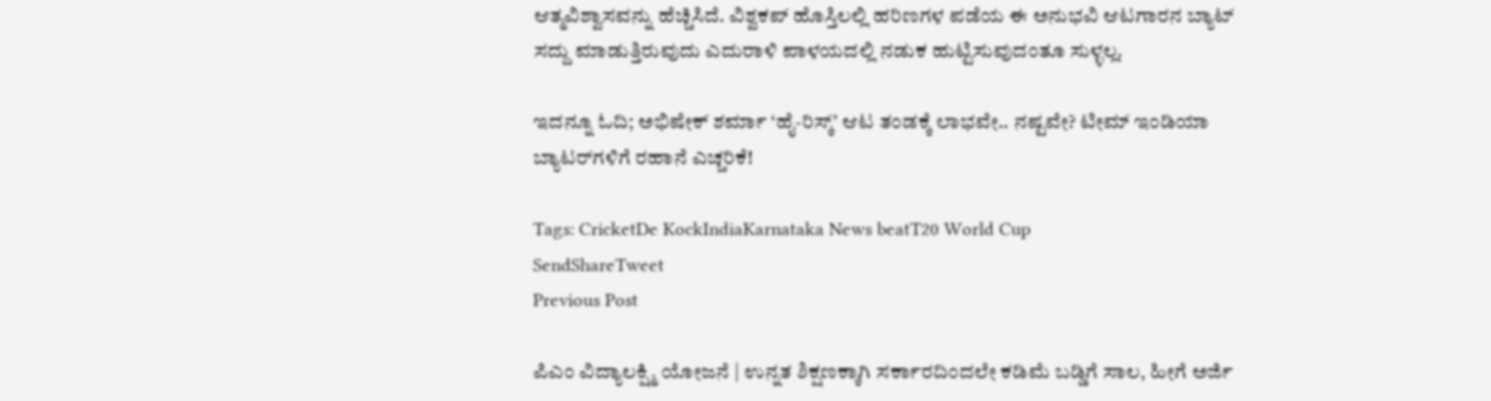ಆತ್ಮವಿಶ್ವಾಸವನ್ನು ಹೆಚ್ಚಿಸಿದೆ. ವಿಶ್ವಕಪ್ ಹೊಸ್ತಿಲಲ್ಲಿ ಹರಿಣಗಳ ಪಡೆಯ ಈ ಅನುಭವಿ ಆಟಗಾರನ ಬ್ಯಾಟ್ ಸದ್ದು ಮಾಡುತ್ತಿರುವುದು ಎದುರಾಳಿ ಪಾಳಯದಲ್ಲಿ ನಡುಕ ಹುಟ್ಟಿಸುವುದಂತೂ ಸುಳ್ಳಲ್ಲ.

ಇದನ್ನೂ ಓದಿ; ಅಭಿಷೇಕ್ ಶರ್ಮಾ ‘ಹೈ-ರಿಸ್ಕ್’ ಆಟ ತಂಡಕ್ಕೆ ಲಾಭವೇ.. ನಷ್ಟವೇ? ಟೀಮ್ ಇಂಡಿಯಾ ಬ್ಯಾಟರ್‌ಗಳಿಗೆ ರಹಾನೆ ಎಚ್ಚರಿಕೆ!

Tags: CricketDe KockIndiaKarnataka News beatT20 World Cup
SendShareTweet
Previous Post

ಪಿಎಂ ವಿದ್ಯಾಲಕ್ಷ್ಮಿ ಯೋಜನೆ | ಉನ್ನತ ಶಿಕ್ಷಣಕ್ಕಾಗಿ ಸರ್ಕಾರದಿಂದಲೇ ಕಡಿಮೆ ಬಡ್ಡಿಗೆ ಸಾಲ, ಹೀಗೆ ಅರ್ಜಿ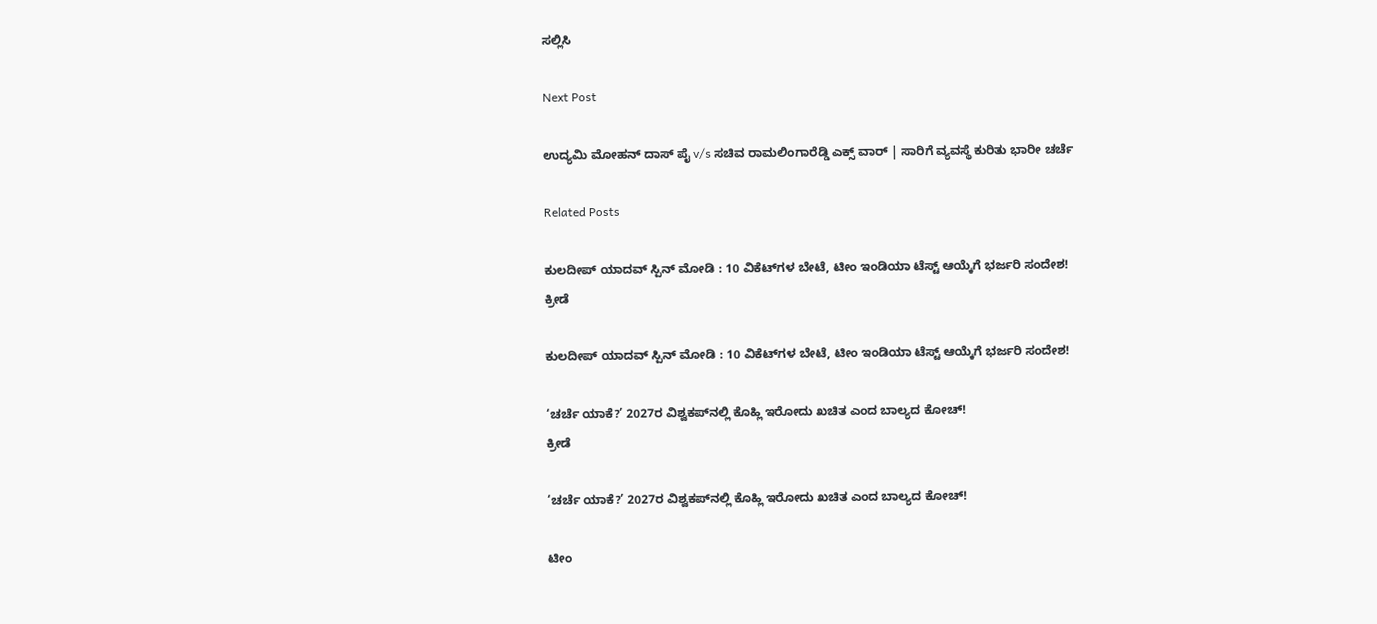ಸಲ್ಲಿಸಿ

Next Post

ಉದ್ಯಮಿ‌ ಮೋಹನ್ ದಾಸ್ ಪೈ v/s ಸಚಿವ ರಾಮಲಿಂಗಾರೆಡ್ಡಿ ಎಕ್ಸ್ ವಾರ್ | ಸಾರಿಗೆ ವ್ಯವಸ್ಥೆ ಕುರಿತು ಭಾರೀ ಚರ್ಚೆ

Related Posts

ಕುಲದೀಪ್ ಯಾದವ್‌ ಸ್ಪಿನ್‌ ಮೋಡಿ : 10 ವಿಕೆಟ್‌ಗಳ ಬೇಟೆ, ಟೀಂ ಇಂಡಿಯಾ ಟೆಸ್ಟ್‌ ಆಯ್ಕೆಗೆ ಭರ್ಜರಿ ಸಂದೇಶ!
ಕ್ರೀಡೆ

ಕುಲದೀಪ್ ಯಾದವ್‌ ಸ್ಪಿನ್‌ ಮೋಡಿ : 10 ವಿಕೆಟ್‌ಗಳ ಬೇಟೆ, ಟೀಂ ಇಂಡಿಯಾ ಟೆಸ್ಟ್‌ ಆಯ್ಕೆಗೆ ಭರ್ಜರಿ ಸಂದೇಶ!

‘ಚರ್ಚೆ ಯಾಕೆ?’ 2027ರ ವಿಶ್ವಕಪ್‌ನಲ್ಲಿ ಕೊಹ್ಲಿ ಇರೋದು ಖಚಿತ ಎಂದ ಬಾಲ್ಯದ ಕೋಚ್!
ಕ್ರೀಡೆ

‘ಚರ್ಚೆ ಯಾಕೆ?’ 2027ರ ವಿಶ್ವಕಪ್‌ನಲ್ಲಿ ಕೊಹ್ಲಿ ಇರೋದು ಖಚಿತ ಎಂದ ಬಾಲ್ಯದ ಕೋಚ್!

ಟೀಂ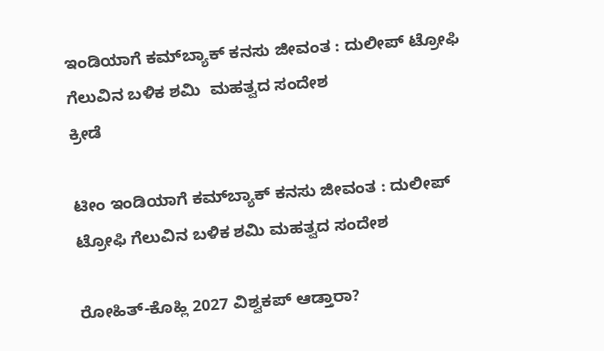ಇಂಡಿಯಾಗೆ ಕಮ್‌ಬ್ಯಾಕ್ ಕನಸು ಜೀವಂತ : ದುಲೀಪ್ ಟ್ರೋಫಿ ಗೆಲುವಿನ ಬಳಿಕ ಶಮಿ  ಮಹತ್ವದ ಸಂದೇಶ
ಕ್ರೀಡೆ

ಟೀಂ ಇಂಡಿಯಾಗೆ ಕಮ್‌ಬ್ಯಾಕ್ ಕನಸು ಜೀವಂತ : ದುಲೀಪ್ ಟ್ರೋಫಿ ಗೆಲುವಿನ ಬಳಿಕ ಶಮಿ ಮಹತ್ವದ ಸಂದೇಶ

ರೋಹಿತ್-ಕೊಹ್ಲಿ 2027 ವಿಶ್ವಕಪ್ ಆಡ್ತಾರಾ?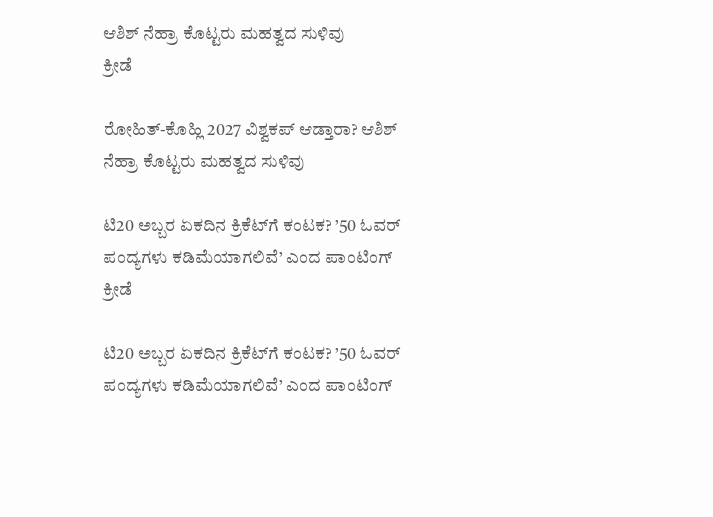ಆಶಿಶ್ ನೆಹ್ರಾ ಕೊಟ್ಟರು ಮಹತ್ವದ ಸುಳಿವು
ಕ್ರೀಡೆ

ರೋಹಿತ್-ಕೊಹ್ಲಿ 2027 ವಿಶ್ವಕಪ್ ಆಡ್ತಾರಾ? ಆಶಿಶ್ ನೆಹ್ರಾ ಕೊಟ್ಟರು ಮಹತ್ವದ ಸುಳಿವು

ಟಿ20 ಅಬ್ಬರ ಏಕದಿನ ಕ್ರಿಕೆಟ್‌ಗೆ ಕಂಟಕ? ’50 ಓವರ್ ಪಂದ್ಯಗಳು ಕಡಿಮೆಯಾಗಲಿವೆ’ ಎಂದ ಪಾಂಟಿಂಗ್
ಕ್ರೀಡೆ

ಟಿ20 ಅಬ್ಬರ ಏಕದಿನ ಕ್ರಿಕೆಟ್‌ಗೆ ಕಂಟಕ? ’50 ಓವರ್ ಪಂದ್ಯಗಳು ಕಡಿಮೆಯಾಗಲಿವೆ’ ಎಂದ ಪಾಂಟಿಂಗ್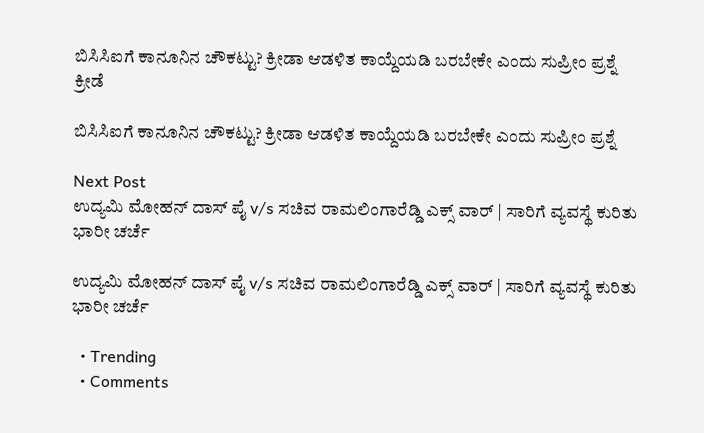ಬಿಸಿಸಿಐಗೆ ಕಾನೂನಿನ ಚೌಕಟ್ಟು? ಕ್ರೀಡಾ ಆಡಳಿತ ಕಾಯ್ದೆಯಡಿ ಬರಬೇಕೇ ಎಂದು ಸುಪ್ರೀಂ ಪ್ರಶ್ನೆ
ಕ್ರೀಡೆ

ಬಿಸಿಸಿಐಗೆ ಕಾನೂನಿನ ಚೌಕಟ್ಟು? ಕ್ರೀಡಾ ಆಡಳಿತ ಕಾಯ್ದೆಯಡಿ ಬರಬೇಕೇ ಎಂದು ಸುಪ್ರೀಂ ಪ್ರಶ್ನೆ

Next Post
ಉದ್ಯಮಿ‌ ಮೋಹನ್ ದಾಸ್ ಪೈ v/s ಸಚಿವ ರಾಮಲಿಂಗಾರೆಡ್ಡಿ ಎಕ್ಸ್ ವಾರ್ | ಸಾರಿಗೆ ವ್ಯವಸ್ಥೆ ಕುರಿತು ಭಾರೀ ಚರ್ಚೆ

ಉದ್ಯಮಿ‌ ಮೋಹನ್ ದಾಸ್ ಪೈ v/s ಸಚಿವ ರಾಮಲಿಂಗಾರೆಡ್ಡಿ ಎಕ್ಸ್ ವಾರ್ | ಸಾರಿಗೆ ವ್ಯವಸ್ಥೆ ಕುರಿತು ಭಾರೀ ಚರ್ಚೆ

  • Trending
  • Comments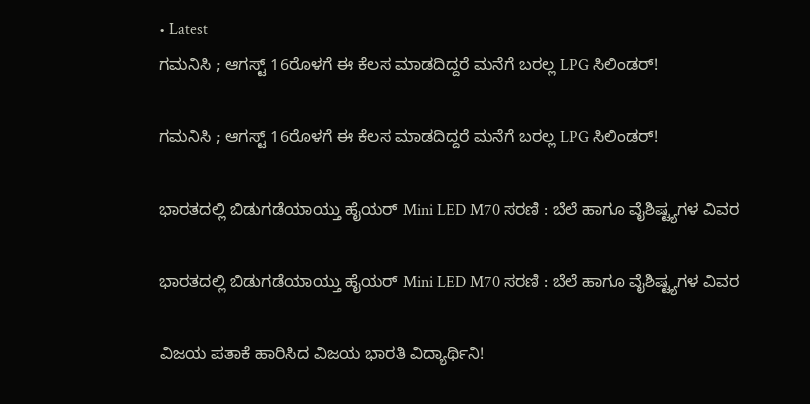• Latest
ಗಮನಿಸಿ ; ಆಗಸ್ಟ್ 16ರೊಳಗೆ ಈ ಕೆಲಸ ಮಾಡದಿದ್ದರೆ ಮನೆಗೆ ಬರಲ್ಲ LPG ಸಿಲಿಂಡರ್!

ಗಮನಿಸಿ ; ಆಗಸ್ಟ್ 16ರೊಳಗೆ ಈ ಕೆಲಸ ಮಾಡದಿದ್ದರೆ ಮನೆಗೆ ಬರಲ್ಲ LPG ಸಿಲಿಂಡರ್!

ಭಾರತದಲ್ಲಿ ಬಿಡುಗಡೆಯಾಯ್ತು ಹೈಯರ್ Mini LED M70 ಸರಣಿ : ಬೆಲೆ ಹಾಗೂ ವೈಶಿಷ್ಟ್ಯಗಳ ವಿವರ

ಭಾರತದಲ್ಲಿ ಬಿಡುಗಡೆಯಾಯ್ತು ಹೈಯರ್ Mini LED M70 ಸರಣಿ : ಬೆಲೆ ಹಾಗೂ ವೈಶಿಷ್ಟ್ಯಗಳ ವಿವರ

ವಿಜಯ ಪತಾಕೆ ಹಾರಿಸಿದ ವಿಜಯ ಭಾರತಿ ವಿದ್ಯಾರ್ಥಿನಿ!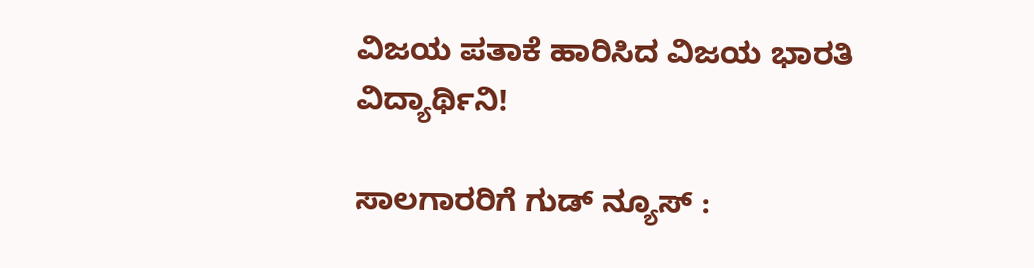ವಿಜಯ ಪತಾಕೆ ಹಾರಿಸಿದ ವಿಜಯ ಭಾರತಿ ವಿದ್ಯಾರ್ಥಿನಿ!

ಸಾಲಗಾರರಿಗೆ ಗುಡ್ ನ್ಯೂಸ್ :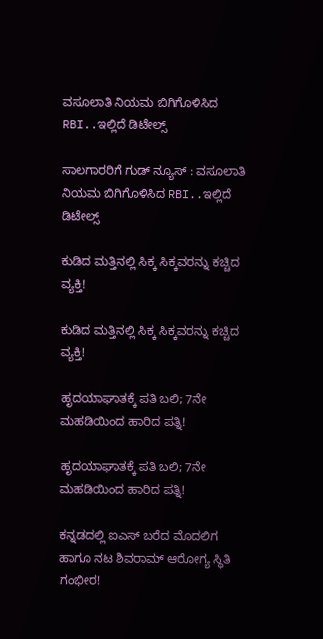ವಸೂಲಾತಿ ನಿಯಮ ಬಿಗಿಗೊಳಿಸಿದ RBI..ಇಲ್ಲಿದೆ ಡಿಟೇಲ್ಸ್

ಸಾಲಗಾರರಿಗೆ ಗುಡ್ ನ್ಯೂಸ್ : ವಸೂಲಾತಿ ನಿಯಮ ಬಿಗಿಗೊಳಿಸಿದ RBI..ಇಲ್ಲಿದೆ ಡಿಟೇಲ್ಸ್

ಕುಡಿದ ಮತ್ತಿನಲ್ಲಿ ಸಿಕ್ಕ ಸಿಕ್ಕವರನ್ನು ಕಚ್ಚಿದ ವ್ಯಕ್ತಿ!

ಕುಡಿದ ಮತ್ತಿನಲ್ಲಿ ಸಿಕ್ಕ ಸಿಕ್ಕವರನ್ನು ಕಚ್ಚಿದ ವ್ಯಕ್ತಿ!

ಹೃದಯಾಘಾತಕ್ಕೆ ಪತಿ ಬಲಿ; 7ನೇ ಮಹಡಿಯಿಂದ ಹಾರಿದ ಪತ್ನಿ!

ಹೃದಯಾಘಾತಕ್ಕೆ ಪತಿ ಬಲಿ; 7ನೇ ಮಹಡಿಯಿಂದ ಹಾರಿದ ಪತ್ನಿ!

ಕನ್ನಡದಲ್ಲಿ ಐಎಸ್ ಬರೆದ ಮೊದಲಿಗ ಹಾಗೂ ನಟ ಶಿವರಾಮ್ ಆರೋಗ್ಯ ಸ್ಥಿತಿ ಗಂಭೀರ!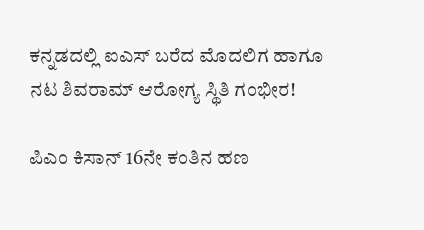ಕನ್ನಡದಲ್ಲಿ ಐಎಸ್ ಬರೆದ ಮೊದಲಿಗ ಹಾಗೂ ನಟ ಶಿವರಾಮ್ ಆರೋಗ್ಯ ಸ್ಥಿತಿ ಗಂಭೀರ!

ಪಿಎಂ ಕಿಸಾನ್ 16ನೇ ಕಂತಿನ ಹಣ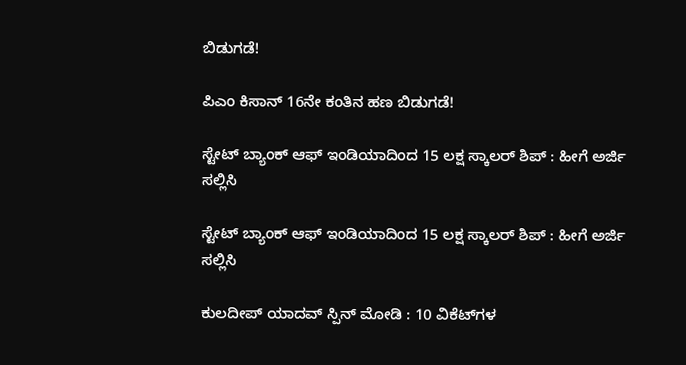ಬಿಡುಗಡೆ!

ಪಿಎಂ ಕಿಸಾನ್ 16ನೇ ಕಂತಿನ ಹಣ ಬಿಡುಗಡೆ!

ಸ್ಟೇಟ್ ಬ್ಯಾಂಕ್ ಆಫ್ ಇಂಡಿಯಾದಿಂದ 15 ಲಕ್ಷ ಸ್ಕಾಲರ್ ಶಿಪ್ : ಹೀಗೆ ಅರ್ಜಿ ಸಲ್ಲಿಸಿ

ಸ್ಟೇಟ್ ಬ್ಯಾಂಕ್ ಆಫ್ ಇಂಡಿಯಾದಿಂದ 15 ಲಕ್ಷ ಸ್ಕಾಲರ್ ಶಿಪ್ : ಹೀಗೆ ಅರ್ಜಿ ಸಲ್ಲಿಸಿ

ಕುಲದೀಪ್ ಯಾದವ್‌ ಸ್ಪಿನ್‌ ಮೋಡಿ : 10 ವಿಕೆಟ್‌ಗಳ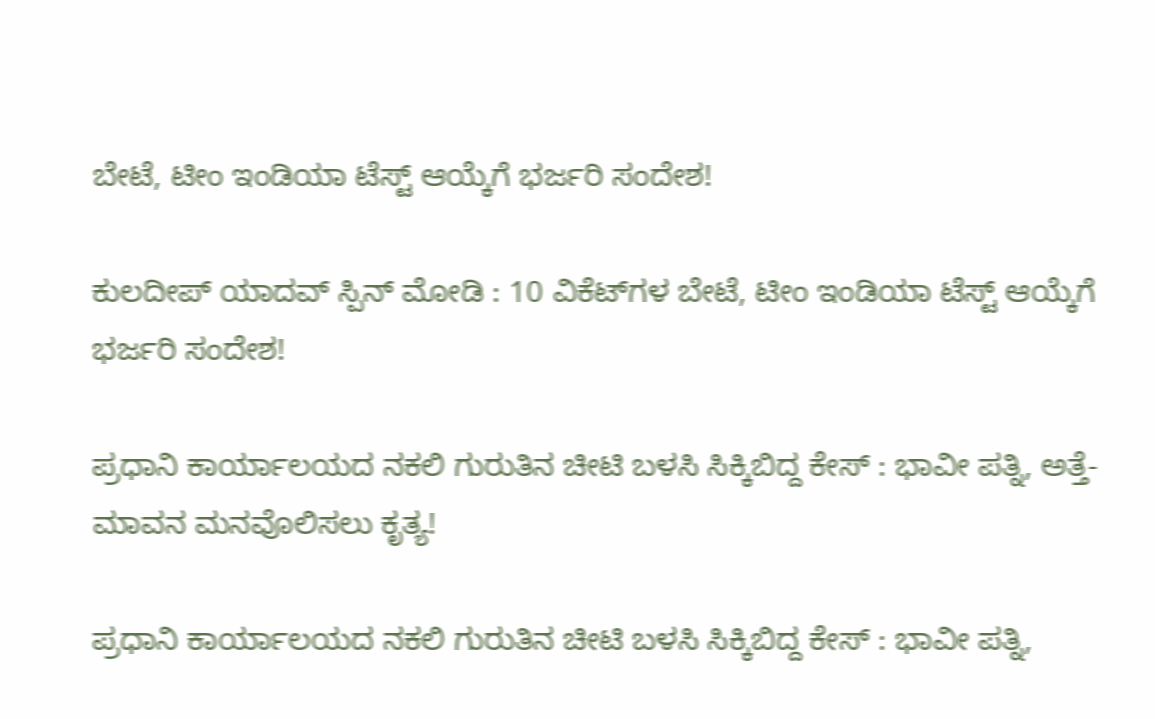ಬೇಟೆ, ಟೀಂ ಇಂಡಿಯಾ ಟೆಸ್ಟ್‌ ಆಯ್ಕೆಗೆ ಭರ್ಜರಿ ಸಂದೇಶ!

ಕುಲದೀಪ್ ಯಾದವ್‌ ಸ್ಪಿನ್‌ ಮೋಡಿ : 10 ವಿಕೆಟ್‌ಗಳ ಬೇಟೆ, ಟೀಂ ಇಂಡಿಯಾ ಟೆಸ್ಟ್‌ ಆಯ್ಕೆಗೆ ಭರ್ಜರಿ ಸಂದೇಶ!

ಪ್ರಧಾನಿ ಕಾರ್ಯಾಲಯದ ನಕಲಿ ಗುರುತಿನ ಚೀಟಿ ಬಳಸಿ ಸಿಕ್ಕಿಬಿದ್ದ ಕೇಸ್‌ : ಭಾವೀ ಪತ್ನಿ, ಅತ್ತೆ-ಮಾವನ ಮನವೊಲಿಸಲು ಕೃತ್ಯ!

ಪ್ರಧಾನಿ ಕಾರ್ಯಾಲಯದ ನಕಲಿ ಗುರುತಿನ ಚೀಟಿ ಬಳಸಿ ಸಿಕ್ಕಿಬಿದ್ದ ಕೇಸ್‌ : ಭಾವೀ ಪತ್ನಿ,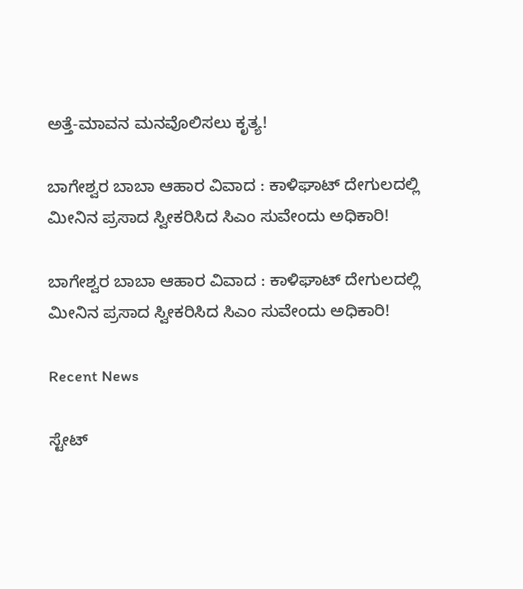ಅತ್ತೆ-ಮಾವನ ಮನವೊಲಿಸಲು ಕೃತ್ಯ!

ಬಾಗೇಶ್ವರ ಬಾಬಾ ಆಹಾರ ವಿವಾದ : ಕಾಳಿಘಾಟ್‌ ದೇಗುಲದಲ್ಲಿ ಮೀನಿನ ಪ್ರಸಾದ ಸ್ವೀಕರಿಸಿದ ಸಿಎಂ ಸುವೇಂದು ಅಧಿಕಾರಿ!

ಬಾಗೇಶ್ವರ ಬಾಬಾ ಆಹಾರ ವಿವಾದ : ಕಾಳಿಘಾಟ್‌ ದೇಗುಲದಲ್ಲಿ ಮೀನಿನ ಪ್ರಸಾದ ಸ್ವೀಕರಿಸಿದ ಸಿಎಂ ಸುವೇಂದು ಅಧಿಕಾರಿ!

Recent News

ಸ್ಟೇಟ್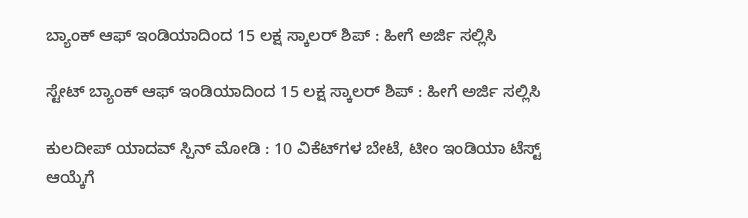ಬ್ಯಾಂಕ್ ಆಫ್ ಇಂಡಿಯಾದಿಂದ 15 ಲಕ್ಷ ಸ್ಕಾಲರ್ ಶಿಪ್ : ಹೀಗೆ ಅರ್ಜಿ ಸಲ್ಲಿಸಿ

ಸ್ಟೇಟ್ ಬ್ಯಾಂಕ್ ಆಫ್ ಇಂಡಿಯಾದಿಂದ 15 ಲಕ್ಷ ಸ್ಕಾಲರ್ ಶಿಪ್ : ಹೀಗೆ ಅರ್ಜಿ ಸಲ್ಲಿಸಿ

ಕುಲದೀಪ್ ಯಾದವ್‌ ಸ್ಪಿನ್‌ ಮೋಡಿ : 10 ವಿಕೆಟ್‌ಗಳ ಬೇಟೆ, ಟೀಂ ಇಂಡಿಯಾ ಟೆಸ್ಟ್‌ ಆಯ್ಕೆಗೆ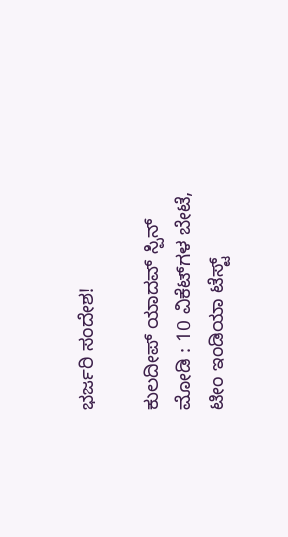ಭರ್ಜರಿ ಸಂದೇಶ!

ಕುಲದೀಪ್ ಯಾದವ್‌ ಸ್ಪಿನ್‌ ಮೋಡಿ : 10 ವಿಕೆಟ್‌ಗಳ ಬೇಟೆ, ಟೀಂ ಇಂಡಿಯಾ ಟೆಸ್ಟ್‌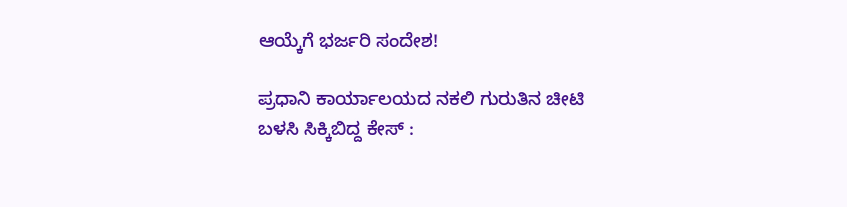ಆಯ್ಕೆಗೆ ಭರ್ಜರಿ ಸಂದೇಶ!

ಪ್ರಧಾನಿ ಕಾರ್ಯಾಲಯದ ನಕಲಿ ಗುರುತಿನ ಚೀಟಿ ಬಳಸಿ ಸಿಕ್ಕಿಬಿದ್ದ ಕೇಸ್‌ :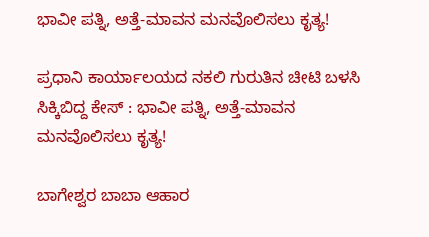ಭಾವೀ ಪತ್ನಿ, ಅತ್ತೆ-ಮಾವನ ಮನವೊಲಿಸಲು ಕೃತ್ಯ!

ಪ್ರಧಾನಿ ಕಾರ್ಯಾಲಯದ ನಕಲಿ ಗುರುತಿನ ಚೀಟಿ ಬಳಸಿ ಸಿಕ್ಕಿಬಿದ್ದ ಕೇಸ್‌ : ಭಾವೀ ಪತ್ನಿ, ಅತ್ತೆ-ಮಾವನ ಮನವೊಲಿಸಲು ಕೃತ್ಯ!

ಬಾಗೇಶ್ವರ ಬಾಬಾ ಆಹಾರ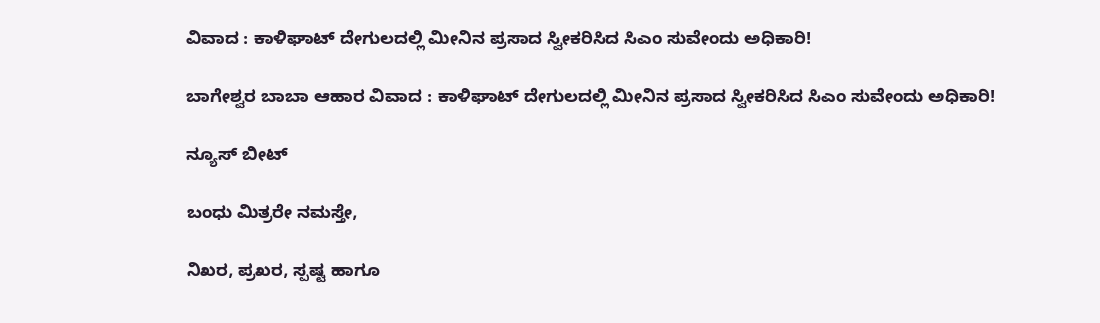ವಿವಾದ : ಕಾಳಿಘಾಟ್‌ ದೇಗುಲದಲ್ಲಿ ಮೀನಿನ ಪ್ರಸಾದ ಸ್ವೀಕರಿಸಿದ ಸಿಎಂ ಸುವೇಂದು ಅಧಿಕಾರಿ!

ಬಾಗೇಶ್ವರ ಬಾಬಾ ಆಹಾರ ವಿವಾದ : ಕಾಳಿಘಾಟ್‌ ದೇಗುಲದಲ್ಲಿ ಮೀನಿನ ಪ್ರಸಾದ ಸ್ವೀಕರಿಸಿದ ಸಿಎಂ ಸುವೇಂದು ಅಧಿಕಾರಿ!

ನ್ಯೂಸ್ ಬೀಟ್

ಬಂಧು ಮಿತ್ರರೇ ನಮಸ್ತೇ,

ನಿಖರ, ಪ್ರಖರ, ಸ್ಪಷ್ಟ ಹಾಗೂ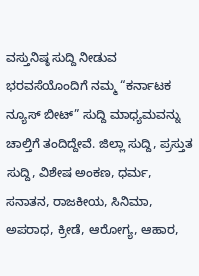ವಸ್ತುನಿಷ್ಠ ಸುದ್ದಿ ನೀಡುವ ಭರವಸೆಯೊಂದಿಗೆ ನಮ್ಮ “ಕರ್ನಾಟಕ ನ್ಯೂಸ್ ಬೀಟ್” ಸುದ್ದಿ ಮಾಧ್ಯಮವನ್ನು ಚಾಲ್ತಿಗೆ ತಂದಿದ್ದೇವೆ. ಜಿಲ್ಲಾ ಸುದ್ದಿ, ಪ್ರಸ್ತುತ ಸುದ್ದಿ, ವಿಶೇಷ ಅಂಕಣ, ಧರ್ಮ, ಸನಾತನ, ರಾಜಕೀಯ, ಸಿನಿಮಾ, ಅಪರಾಧ, ಕ್ರೀಡೆ, ಆರೋಗ್ಯ, ಆಹಾರ,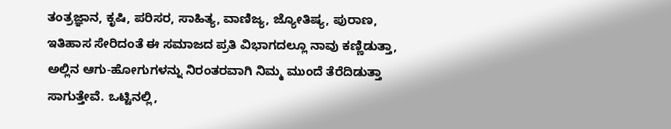ತಂತ್ರಜ್ಞಾನ, ಕೃಷಿ, ಪರಿಸರ, ಸಾಹಿತ್ಯ, ವಾಣಿಜ್ಯ, ಜ್ಯೋತಿಷ್ಯ, ಪುರಾಣ, ಇತಿಹಾಸ ಸೇರಿದಂತೆ ಈ ಸಮಾಜದ ಪ್ರತಿ ವಿಭಾಗದಲ್ಲೂ ನಾವು ಕಣ್ಣಿಡುತ್ತಾ, ಅಲ್ಲಿನ ಆಗು-ಹೋಗುಗಳನ್ನು ನಿರಂತರವಾಗಿ ನಿಮ್ಮ ಮುಂದೆ ತೆರೆದಿಡುತ್ತಾ ಸಾಗುತ್ತೇವೆ. ಒಟ್ಟಿನಲ್ಲಿ,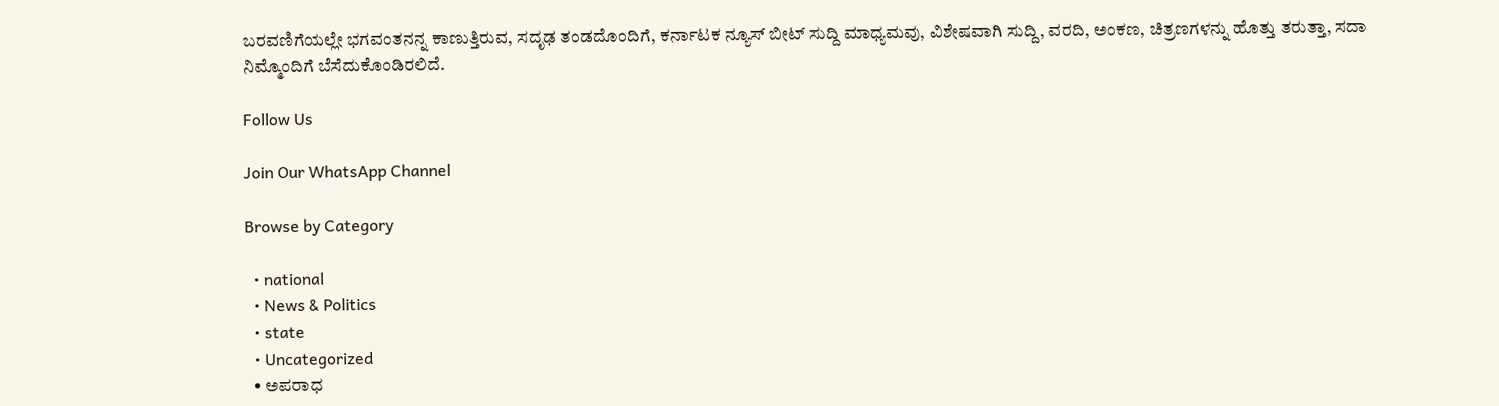ಬರವಣಿಗೆಯಲ್ಲೇ ಭಗವಂತನನ್ನ ಕಾಣುತ್ತಿರುವ, ಸದೃಢ ತಂಡದೊಂದಿಗೆ, ಕರ್ನಾಟಕ ನ್ಯೂಸ್ ಬೀಟ್ ಸುದ್ದಿ ಮಾಧ್ಯಮವು, ವಿಶೇಷವಾಗಿ ಸುದ್ದಿ, ವರದಿ, ಅಂಕಣ, ಚಿತ್ರಣಗಳನ್ನು ಹೊತ್ತು ತರುತ್ತಾ, ಸದಾ ನಿಮ್ಮೊಂದಿಗೆ ಬೆಸೆದುಕೊಂಡಿರಲಿದೆ.

Follow Us

Join Our WhatsApp Channel

Browse by Category

  • national
  • News & Politics
  • state
  • Uncategorized
  • ಅಪರಾಧ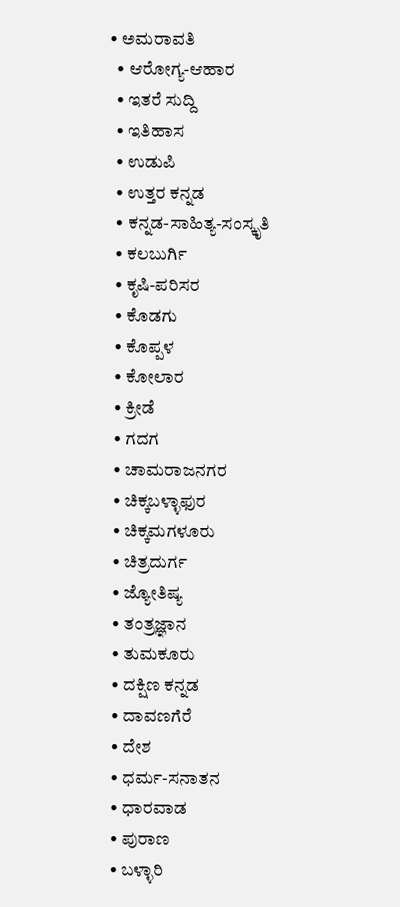• ಅಮರಾವತಿ
  • ಆರೋಗ್ಯ-ಆಹಾರ
  • ಇತರೆ ಸುದ್ದಿ
  • ಇತಿಹಾಸ
  • ಉಡುಪಿ
  • ಉತ್ತರ ಕನ್ನಡ
  • ಕನ್ನಡ-ಸಾಹಿತ್ಯ-ಸಂಸ್ಕೃತಿ
  • ಕಲಬುರ್ಗಿ
  • ಕೃಷಿ-ಪರಿಸರ
  • ಕೊಡಗು
  • ಕೊಪ್ಪಳ
  • ಕೋಲಾರ
  • ಕ್ರೀಡೆ
  • ಗದಗ
  • ಚಾಮರಾಜನಗರ
  • ಚಿಕ್ಕಬಳ್ಳಾಫುರ
  • ಚಿಕ್ಕಮಗಳೂರು
  • ಚಿತ್ರದುರ್ಗ
  • ಜ್ಯೋತಿಷ್ಯ
  • ತಂತ್ರಜ್ಞಾನ
  • ತುಮಕೂರು
  • ದಕ್ಷಿಣ ಕನ್ನಡ
  • ದಾವಣಗೆರೆ
  • ದೇಶ
  • ಧರ್ಮ-ಸನಾತನ
  • ಧಾರವಾಡ
  • ಪುರಾಣ
  • ಬಳ್ಳಾರಿ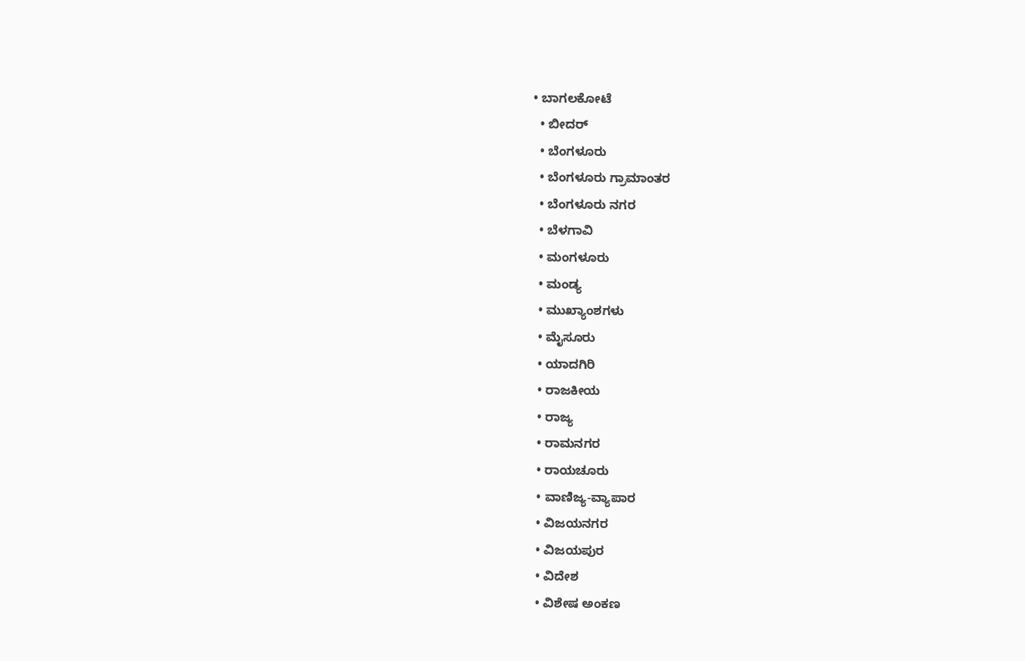• ಬಾಗಲಕೋಟೆ
  • ಬೀದರ್
  • ಬೆಂಗಳೂರು
  • ಬೆಂಗಳೂರು ಗ್ರಾಮಾಂತರ
  • ಬೆಂಗಳೂರು ನಗರ
  • ಬೆಳಗಾವಿ
  • ಮಂಗಳೂರು
  • ಮಂಡ್ಯ
  • ಮುಖ್ಯಾಂಶಗಳು
  • ಮೈಸೂರು
  • ಯಾದಗಿರಿ
  • ರಾಜಕೀಯ
  • ರಾಜ್ಯ
  • ರಾಮನಗರ
  • ರಾಯಚೂರು
  • ವಾಣಿಜ್ಯ-ವ್ಯಾಪಾರ
  • ವಿಜಯನಗರ
  • ವಿಜಯಪುರ
  • ವಿದೇಶ
  • ವಿಶೇಷ ಅಂಕಣ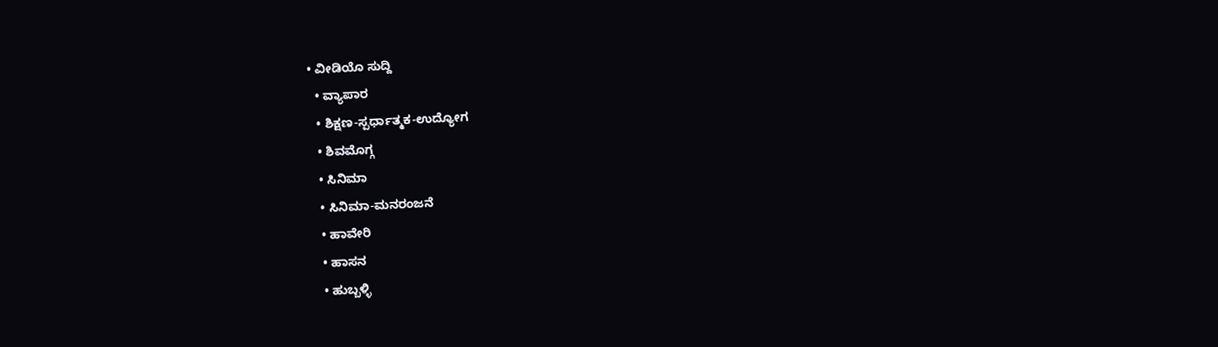• ವೀಡಿಯೊ ಸುದ್ದಿ
  • ವ್ಯಾಪಾರ
  • ಶಿಕ್ಷಣ-ಸ್ಪರ್ಧಾತ್ಮಕ-ಉದ್ಯೋಗ
  • ಶಿವಮೊಗ್ಗ
  • ಸಿನಿಮಾ
  • ಸಿನಿಮಾ-ಮನರಂಜನೆ
  • ಹಾವೇರಿ
  • ಹಾಸನ
  • ಹುಬ್ಬಳ್ಳಿ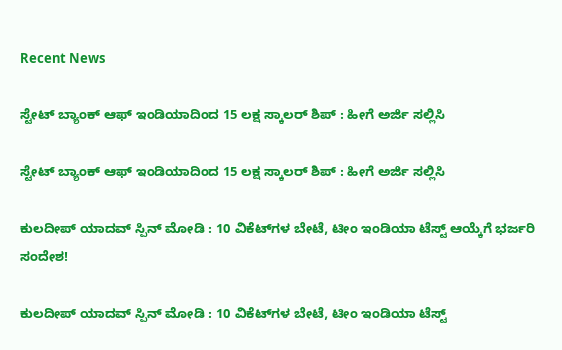Recent News

ಸ್ಟೇಟ್ ಬ್ಯಾಂಕ್ ಆಫ್ ಇಂಡಿಯಾದಿಂದ 15 ಲಕ್ಷ ಸ್ಕಾಲರ್ ಶಿಪ್ : ಹೀಗೆ ಅರ್ಜಿ ಸಲ್ಲಿಸಿ

ಸ್ಟೇಟ್ ಬ್ಯಾಂಕ್ ಆಫ್ ಇಂಡಿಯಾದಿಂದ 15 ಲಕ್ಷ ಸ್ಕಾಲರ್ ಶಿಪ್ : ಹೀಗೆ ಅರ್ಜಿ ಸಲ್ಲಿಸಿ

ಕುಲದೀಪ್ ಯಾದವ್‌ ಸ್ಪಿನ್‌ ಮೋಡಿ : 10 ವಿಕೆಟ್‌ಗಳ ಬೇಟೆ, ಟೀಂ ಇಂಡಿಯಾ ಟೆಸ್ಟ್‌ ಆಯ್ಕೆಗೆ ಭರ್ಜರಿ ಸಂದೇಶ!

ಕುಲದೀಪ್ ಯಾದವ್‌ ಸ್ಪಿನ್‌ ಮೋಡಿ : 10 ವಿಕೆಟ್‌ಗಳ ಬೇಟೆ, ಟೀಂ ಇಂಡಿಯಾ ಟೆಸ್ಟ್‌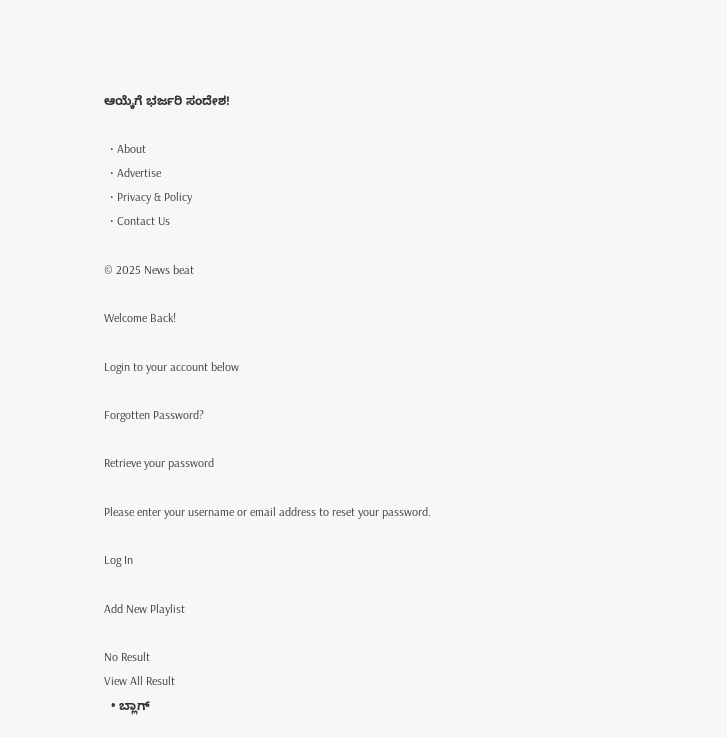ಆಯ್ಕೆಗೆ ಭರ್ಜರಿ ಸಂದೇಶ!

  • About
  • Advertise
  • Privacy & Policy
  • Contact Us

© 2025 News beat

Welcome Back!

Login to your account below

Forgotten Password?

Retrieve your password

Please enter your username or email address to reset your password.

Log In

Add New Playlist

No Result
View All Result
  • ಬ್ಲಾಗ್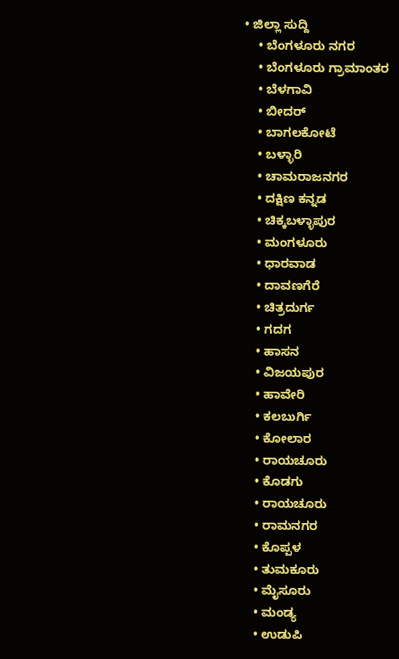• ಜಿಲ್ಲಾ ಸುದ್ದಿ
    • ಬೆಂಗಳೂರು ನಗರ
    • ಬೆಂಗಳೂರು ಗ್ರಾಮಾಂತರ
    • ಬೆಳಗಾವಿ
    • ಬೀದರ್
    • ಬಾಗಲಕೋಟೆ
    • ಬಳ್ಳಾರಿ
    • ಚಾಮರಾಜನಗರ
    • ದಕ್ಷಿಣ ಕನ್ನಡ
    • ಚಿಕ್ಕಬಳ್ಳಾಪುರ
    • ಮಂಗಳೂರು
    • ಧಾರವಾಡ
    • ದಾವಣಗೆರೆ
    • ಚಿತ್ರದುರ್ಗ
    • ಗದಗ
    • ಹಾಸನ
    • ವಿಜಯಪುರ
    • ಹಾವೇರಿ
    • ಕಲಬುರ್ಗಿ
    • ಕೋಲಾರ
    • ರಾಯಚೂರು
    • ಕೊಡಗು
    • ರಾಯಚೂರು
    • ರಾಮನಗರ
    • ಕೊಪ್ಪಳ
    • ತುಮಕೂರು
    • ಮೈಸೂರು
    • ಮಂಡ್ಯ
    • ಉಡುಪಿ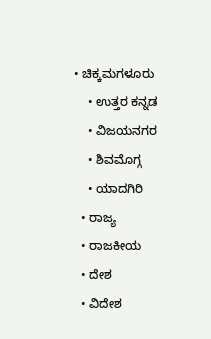• ಚಿಕ್ಕಮಗಳೂರು
    • ಉತ್ತರ ಕನ್ನಡ
    • ವಿಜಯನಗರ
    • ಶಿವಮೊಗ್ಗ
    • ಯಾದಗಿರಿ
  • ರಾಜ್ಯ
  • ರಾಜಕೀಯ
  • ದೇಶ
  • ವಿದೇಶ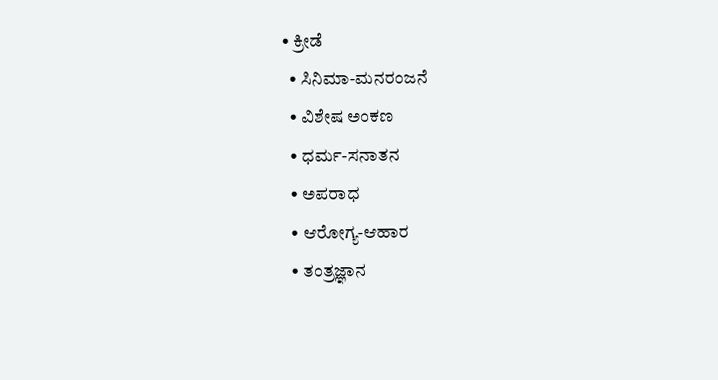• ಕ್ರೀಡೆ
  • ಸಿನಿಮಾ-ಮನರಂಜನೆ
  • ವಿಶೇಷ ಅಂಕಣ
  • ಧರ್ಮ-ಸನಾತನ
  • ಅಪರಾಧ
  • ಆರೋಗ್ಯ-ಆಹಾರ
  • ತಂತ್ರಜ್ಞಾನ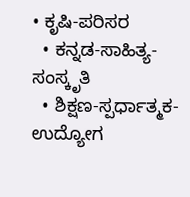• ಕೃಷಿ-ಪರಿಸರ
  • ಕನ್ನಡ-ಸಾಹಿತ್ಯ-ಸಂಸ್ಕೃತಿ
  • ಶಿಕ್ಷಣ-ಸ್ಪರ್ಧಾತ್ಮಕ-ಉದ್ಯೋಗ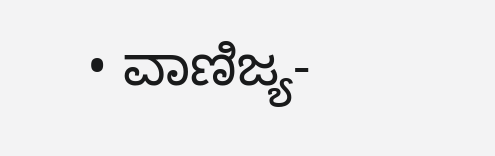• ವಾಣಿಜ್ಯ-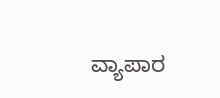ವ್ಯಾಪಾರ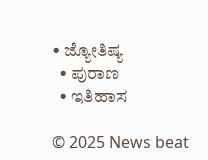• ಜ್ಯೋತಿಷ್ಯ
  • ಪುರಾಣ
  • ಇತಿಹಾಸ

© 2025 News beat